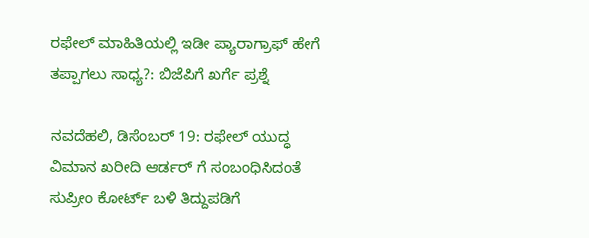ರಫೇಲ್ ಮಾಹಿತಿಯಲ್ಲಿ ಇಡೀ ಪ್ಯಾರಾಗ್ರಾಫ್ ಹೇಗೆ ತಪ್ಪಾಗಲು ಸಾಧ್ಯ?: ಬಿಜೆಪಿಗೆ ಖರ್ಗೆ ಪ್ರಶ್ನೆ

ನವದೆಹಲಿ, ಡಿಸೆಂಬರ್ 19: ರಫೇಲ್ ಯುದ್ಧ ವಿಮಾನ ಖರೀದಿ ಆರ್ಡರ್ ಗೆ ಸಂಬಂಧಿಸಿದಂತೆ ಸುಪ್ರೀಂ ಕೋರ್ಟ್ ಬಳಿ ತಿದ್ದುಪಡಿಗೆ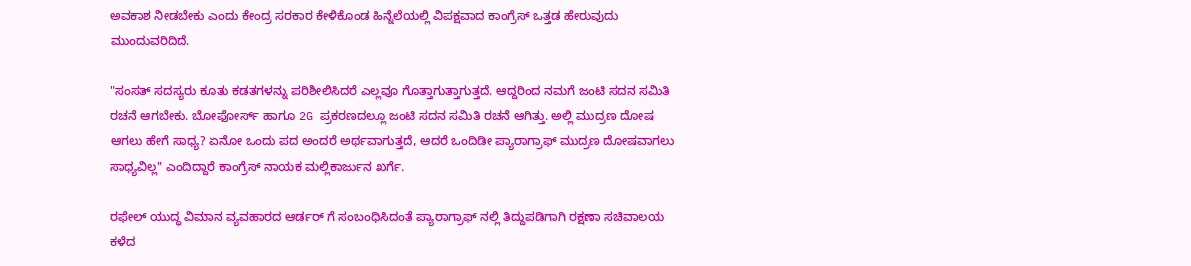ಅವಕಾಶ ನೀಡಬೇಕು ಎಂದು ಕೇಂದ್ರ ಸರಕಾರ ಕೇಳಿಕೊಂಡ ಹಿನ್ನೆಲೆಯಲ್ಲಿ ವಿಪಕ್ಷವಾದ ಕಾಂಗ್ರೆಸ್ ಒತ್ತಡ ಹೇರುವುದು ಮುಂದುವರಿದಿದೆ.

"ಸಂಸತ್ ಸದಸ್ಯರು ಕೂತು ಕಡತಗಳನ್ನು ಪರಿಶೀಲಿಸಿದರೆ ಎಲ್ಲವೂ ಗೊತ್ತಾಗುತ್ತಾಗುತ್ತದೆ. ಆದ್ದರಿಂದ ನಮಗೆ ಜಂಟಿ ಸದನ ಸಮಿತಿ ರಚನೆ ಆಗಬೇಕು. ಬೋಫೋರ್ಸ್ ಹಾಗೂ 2G ಪ್ರಕರಣದಲ್ಲೂ ಜಂಟಿ ಸದನ ಸಮಿತಿ ರಚನೆ ಆಗಿತ್ತು. ಅಲ್ಲಿ ಮುದ್ರಣ ದೋಷ ಆಗಲು ಹೇಗೆ ಸಾಧ್ಯ? ಏನೋ ಒಂದು ಪದ ಅಂದರೆ ಅರ್ಥವಾಗುತ್ತದೆ, ಆದರೆ ಒಂದಿಡೀ ಪ್ಯಾರಾಗ್ರಾಫ್ ಮುದ್ರಣ ದೋಷವಾಗಲು ಸಾಧ್ಯವಿಲ್ಲ" ಎಂದಿದ್ದಾರೆ ಕಾಂಗ್ರೆಸ್ ನಾಯಕ ಮಲ್ಲಿಕಾರ್ಜುನ ಖರ್ಗೆ.

ರಫೇಲ್ ಯುದ್ಧ ವಿಮಾನ ವ್ಯವಹಾರದ ಆರ್ಡರ್ ಗೆ ಸಂಬಂಧಿಸಿದಂತೆ ಪ್ಯಾರಾಗ್ರಾಫ್ ನಲ್ಲಿ ತಿದ್ದುಪಡಿಗಾಗಿ ರಕ್ಷಣಾ ಸಚಿವಾಲಯ ಕಳೆದ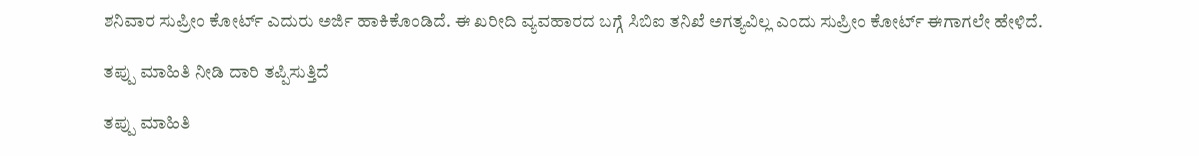ಶನಿವಾರ ಸುಪ್ರೀಂ ಕೋರ್ಟ್ ಎದುರು ಅರ್ಜಿ ಹಾಕಿಕೊಂಡಿದೆ. ಈ ಖರೀದಿ ವ್ಯವಹಾರದ ಬಗ್ಗೆ ಸಿಬಿಐ ತನಿಖೆ ಅಗತ್ಯವಿಲ್ಲ ಎಂದು ಸುಪ್ರೀಂ ಕೋರ್ಟ್ ಈಗಾಗಲೇ ಹೇಳಿದೆ.

ತಪ್ಪು ಮಾಹಿತಿ ನೀಡಿ ದಾರಿ ತಪ್ಪಿಸುತ್ತಿದೆ

ತಪ್ಪು ಮಾಹಿತಿ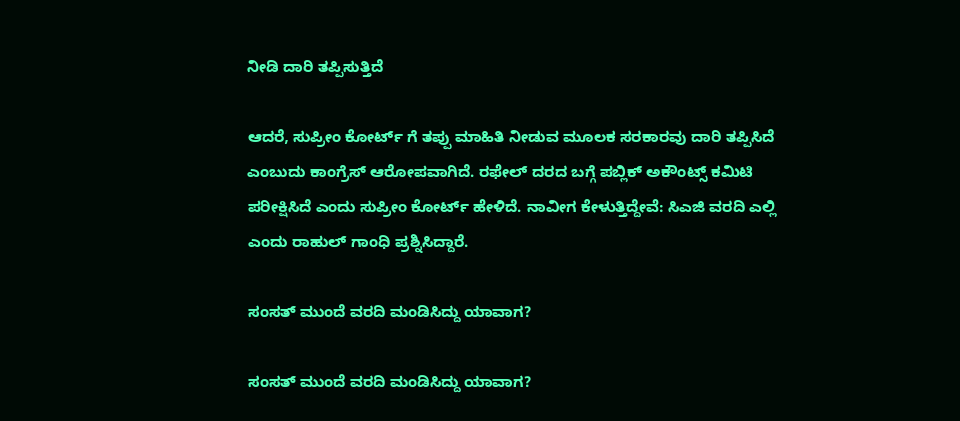ನೀಡಿ ದಾರಿ ತಪ್ಪಿಸುತ್ತಿದೆ

ಆದರೆ, ಸುಪ್ರೀಂ ಕೋರ್ಟ್ ಗೆ ತಪ್ಪು ಮಾಹಿತಿ ನೀಡುವ ಮೂಲಕ ಸರಕಾರವು ದಾರಿ ತಪ್ಪಿಸಿದೆ ಎಂಬುದು ಕಾಂಗ್ರೆಸ್ ಆರೋಪವಾಗಿದೆ. ರಫೇಲ್ ದರದ ಬಗ್ಗೆ ಪಬ್ಲಿಕ್ ಅಕೌಂಟ್ಸ್ ಕಮಿಟಿ ಪರೀಕ್ಷಿಸಿದೆ ಎಂದು ಸುಪ್ರೀಂ ಕೋರ್ಟ್ ಹೇಳಿದೆ. ನಾವೀಗ ಕೇಳುತ್ತಿದ್ದೇವೆ: ಸಿಎಜಿ ವರದಿ ಎಲ್ಲಿ ಎಂದು ರಾಹುಲ್ ಗಾಂಧಿ ಪ್ರಶ್ನಿಸಿದ್ದಾರೆ.

ಸಂಸತ್ ಮುಂದೆ ವರದಿ ಮಂಡಿಸಿದ್ದು ಯಾವಾಗ?

ಸಂಸತ್ ಮುಂದೆ ವರದಿ ಮಂಡಿಸಿದ್ದು ಯಾವಾಗ?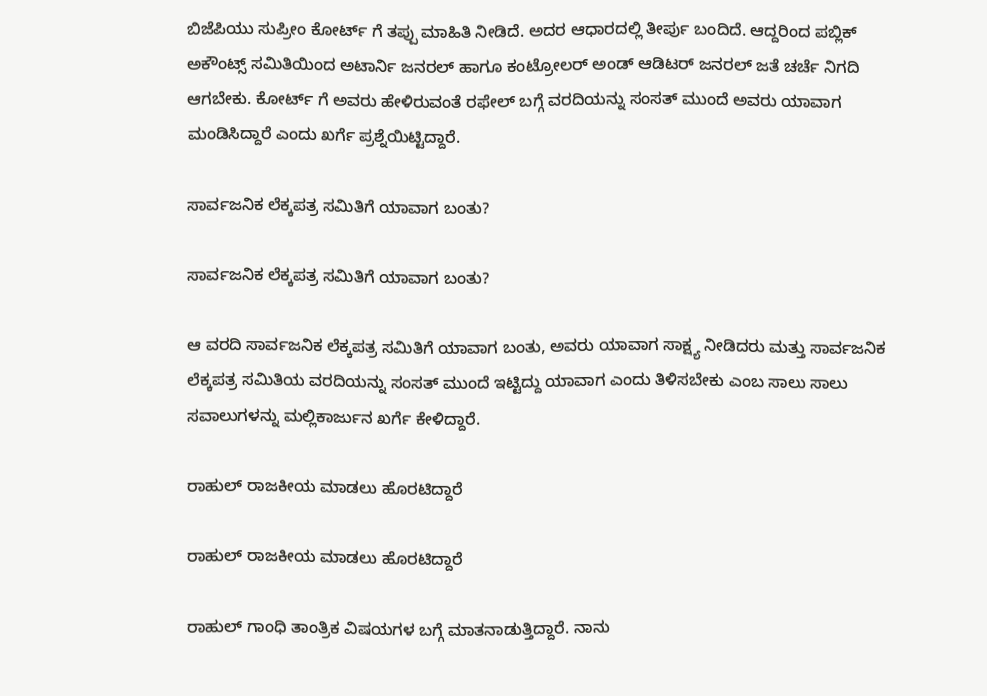ಬಿಜೆಪಿಯು ಸುಪ್ರೀಂ ಕೋರ್ಟ್ ಗೆ ತಪ್ಪು ಮಾಹಿತಿ ನೀಡಿದೆ. ಅದರ ಆಧಾರದಲ್ಲಿ ತೀರ್ಪು ಬಂದಿದೆ. ಆದ್ದರಿಂದ ಪಬ್ಲಿಕ್ ಅಕೌಂಟ್ಸ್ ಸಮಿತಿಯಿಂದ ಅಟಾರ್ನಿ ಜನರಲ್ ಹಾಗೂ ಕಂಟ್ರೋಲರ್ ಅಂಡ್ ಆಡಿಟರ್ ಜನರಲ್ ಜತೆ ಚರ್ಚೆ ನಿಗದಿ ಆಗಬೇಕು. ಕೋರ್ಟ್ ಗೆ ಅವರು ಹೇಳಿರುವಂತೆ ರಫೇಲ್ ಬಗ್ಗೆ ವರದಿಯನ್ನು ಸಂಸತ್ ಮುಂದೆ ಅವರು ಯಾವಾಗ ಮಂಡಿಸಿದ್ದಾರೆ ಎಂದು ಖರ್ಗೆ ಪ್ರಶ್ನೆಯಿಟ್ಟಿದ್ದಾರೆ.

ಸಾರ್ವಜನಿಕ ಲೆಕ್ಕಪತ್ರ ಸಮಿತಿಗೆ ಯಾವಾಗ ಬಂತು?

ಸಾರ್ವಜನಿಕ ಲೆಕ್ಕಪತ್ರ ಸಮಿತಿಗೆ ಯಾವಾಗ ಬಂತು?

ಆ ವರದಿ ಸಾರ್ವಜನಿಕ ಲೆಕ್ಕಪತ್ರ ಸಮಿತಿಗೆ ಯಾವಾಗ ಬಂತು, ಅವರು ಯಾವಾಗ ಸಾಕ್ಷ್ಯ ನೀಡಿದರು ಮತ್ತು ಸಾರ್ವಜನಿಕ ಲೆಕ್ಕಪತ್ರ ಸಮಿತಿಯ ವರದಿಯನ್ನು ಸಂಸತ್ ಮುಂದೆ ಇಟ್ಟಿದ್ದು ಯಾವಾಗ ಎಂದು ತಿಳಿಸಬೇಕು ಎಂಬ ಸಾಲು ಸಾಲು ಸವಾಲುಗಳನ್ನು ಮಲ್ಲಿಕಾರ್ಜುನ ಖರ್ಗೆ ಕೇಳಿದ್ದಾರೆ.

ರಾಹುಲ್ ರಾಜಕೀಯ ಮಾಡಲು ಹೊರಟಿದ್ದಾರೆ

ರಾಹುಲ್ ರಾಜಕೀಯ ಮಾಡಲು ಹೊರಟಿದ್ದಾರೆ

ರಾಹುಲ್ ಗಾಂಧಿ ತಾಂತ್ರಿಕ ವಿಷಯಗಳ ಬಗ್ಗೆ ಮಾತನಾಡುತ್ತಿದ್ದಾರೆ. ನಾನು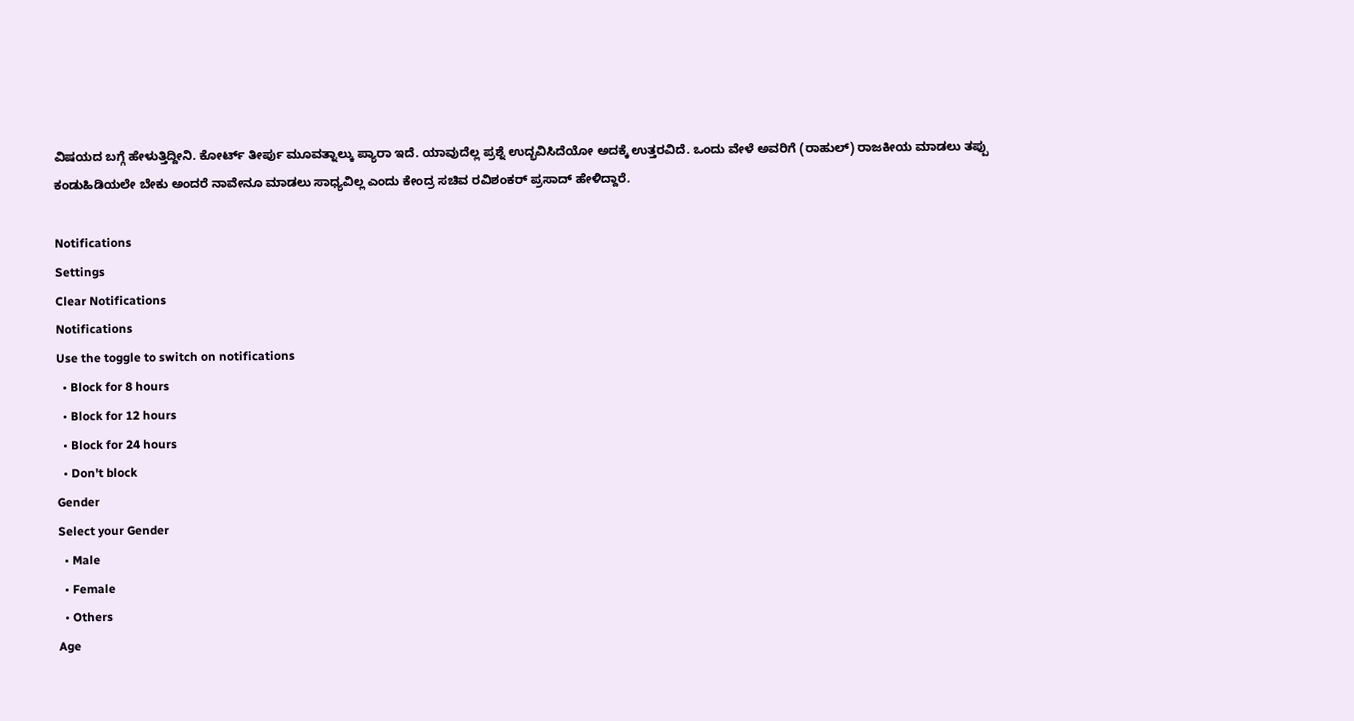ವಿಷಯದ ಬಗ್ಗೆ ಹೇಳುತ್ತಿದ್ದೀನಿ. ಕೋರ್ಟ್ ತೀರ್ಪು ಮೂವತ್ನಾಲ್ಕು ಪ್ಯಾರಾ ಇದೆ. ಯಾವುದೆಲ್ಲ ಪ್ರಶ್ನೆ ಉದ್ಭವಿಸಿದೆಯೋ ಅದಕ್ಕೆ ಉತ್ತರವಿದೆ. ಒಂದು ವೇಳೆ ಅವರಿಗೆ (ರಾಹುಲ್) ರಾಜಕೀಯ ಮಾಡಲು ತಪ್ಪು ಕಂಡುಹಿಡಿಯಲೇ ಬೇಕು ಅಂದರೆ ನಾವೇನೂ ಮಾಡಲು ಸಾಧ್ಯವಿಲ್ಲ ಎಂದು ಕೇಂದ್ರ ಸಚಿವ ರವಿಶಂಕರ್ ಪ್ರಸಾದ್ ಹೇಳಿದ್ದಾರೆ.

Notifications
Settings
Clear Notifications
Notifications
Use the toggle to switch on notifications
  • Block for 8 hours
  • Block for 12 hours
  • Block for 24 hours
  • Don't block
Gender
Select your Gender
  • Male
  • Female
  • Others
Age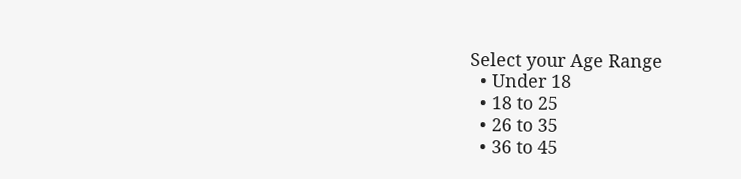Select your Age Range
  • Under 18
  • 18 to 25
  • 26 to 35
  • 36 to 45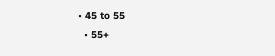• 45 to 55
  • 55+